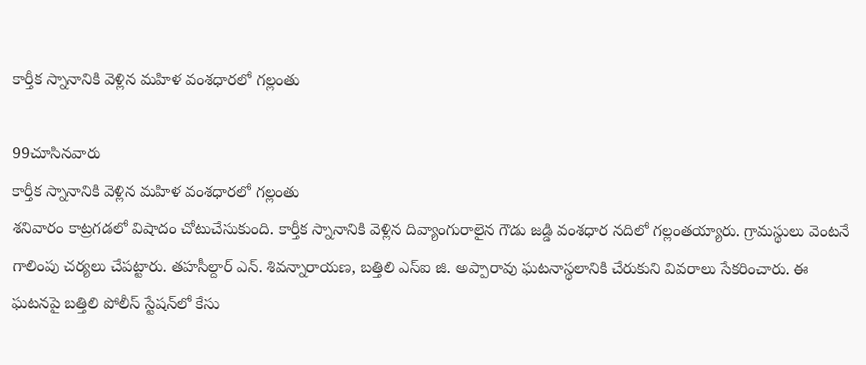కార్తీక స్నానానికి వెళ్లిన మహిళ వంశధారలో గల్లంతు

99చూసినవారు
కార్తీక స్నానానికి వెళ్లిన మహిళ వంశధారలో గల్లంతు
శనివారం కాట్రగడలో విషాదం చోటుచేసుకుంది. కార్తీక స్నానానికి వెళ్లిన దివ్యాంగురాలైన గౌడు జడ్డి వంశధార నదిలో గల్లంతయ్యారు. గ్రామస్థులు వెంటనే గాలింపు చర్యలు చేపట్టారు. తహసీల్దార్ ఎన్. శివన్నారాయణ, బత్తిలి ఎస్ఐ జి. అప్పారావు ఘటనాస్థలానికి చేరుకుని వివరాలు సేకరించారు. ఈ ఘటనపై బత్తిలి పోలీస్ స్టేషన్‌లో కేసు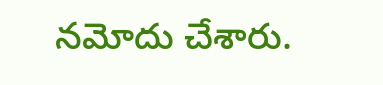నమోదు చేశారు.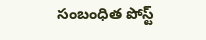సంబంధిత పోస్ట్